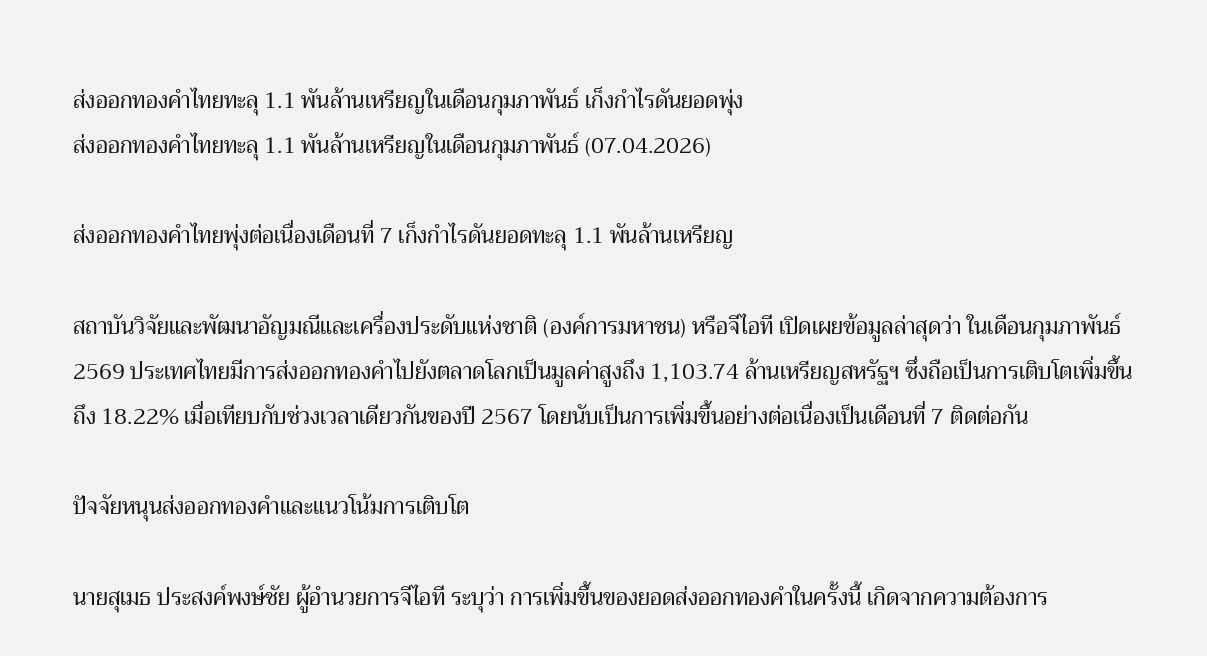ส่งออกทองคำไทยทะลุ 1.1 พันล้านเหรียญในเดือนกุมภาพันธ์ เก็งกำไรดันยอดพุ่ง
ส่งออกทองคำไทยทะลุ 1.1 พันล้านเหรียญในเดือนกุมภาพันธ์ (07.04.2026)

ส่งออกทองคำไทยพุ่งต่อเนื่องเดือนที่ 7 เก็งกำไรดันยอดทะลุ 1.1 พันล้านเหรียญ

สถาบันวิจัยและพัฒนาอัญมณีและเครื่องประดับแห่งชาติ (องค์การมหาชน) หรือจีไอที เปิดเผยข้อมูลล่าสุดว่า ในเดือนกุมภาพันธ์ 2569 ประเทศไทยมีการส่งออกทองคำไปยังตลาดโลกเป็นมูลค่าสูงถึง 1,103.74 ล้านเหรียญสหรัฐฯ ซึ่งถือเป็นการเติบโตเพิ่มขึ้นถึง 18.22% เมื่อเทียบกับช่วงเวลาเดียวกันของปี 2567 โดยนับเป็นการเพิ่มขึ้นอย่างต่อเนื่องเป็นเดือนที่ 7 ติดต่อกัน

ปัจจัยหนุนส่งออกทองคำและแนวโน้มการเติบโต

นายสุเมธ ประสงค์พงษ์ชัย ผู้อำนวยการจีไอที ระบุว่า การเพิ่มขึ้นของยอดส่งออกทองคำในครั้งนี้ เกิดจากความต้องการ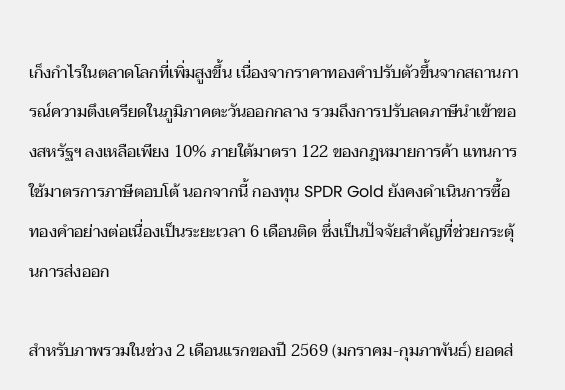เก็งกำไรในตลาดโลกที่เพิ่มสูงขึ้น เนื่องจากราคาทองคำปรับตัวขึ้นจากสถานการณ์ความตึงเครียดในภูมิภาคตะวันออกกลาง รวมถึงการปรับลดภาษีนำเข้าของสหรัฐฯ ลงเหลือเพียง 10% ภายใต้มาตรา 122 ของกฎหมายการค้า แทนการใช้มาตรการภาษีตอบโต้ นอกจากนี้ กองทุน SPDR Gold ยังคงดำเนินการซื้อทองคำอย่างต่อเนื่องเป็นระยะเวลา 6 เดือนติด ซึ่งเป็นปัจจัยสำคัญที่ช่วยกระตุ้นการส่งออก

สำหรับภาพรวมในช่วง 2 เดือนแรกของปี 2569 (มกราคม-กุมภาพันธ์) ยอดส่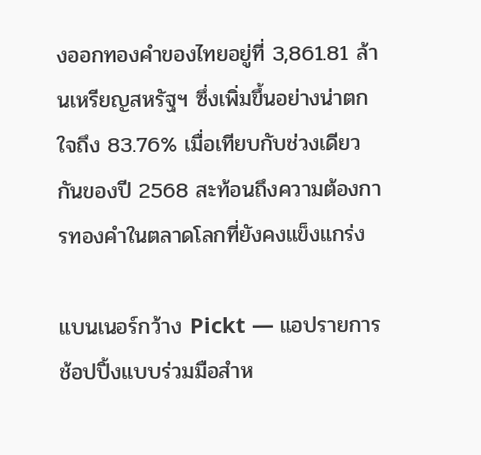งออกทองคำของไทยอยู่ที่ 3,861.81 ล้านเหรียญสหรัฐฯ ซึ่งเพิ่มขึ้นอย่างน่าตกใจถึง 83.76% เมื่อเทียบกับช่วงเดียวกันของปี 2568 สะท้อนถึงความต้องการทองคำในตลาดโลกที่ยังคงแข็งแกร่ง

แบนเนอร์กว้าง Pickt — แอปรายการช้อปปิ้งแบบร่วมมือสำห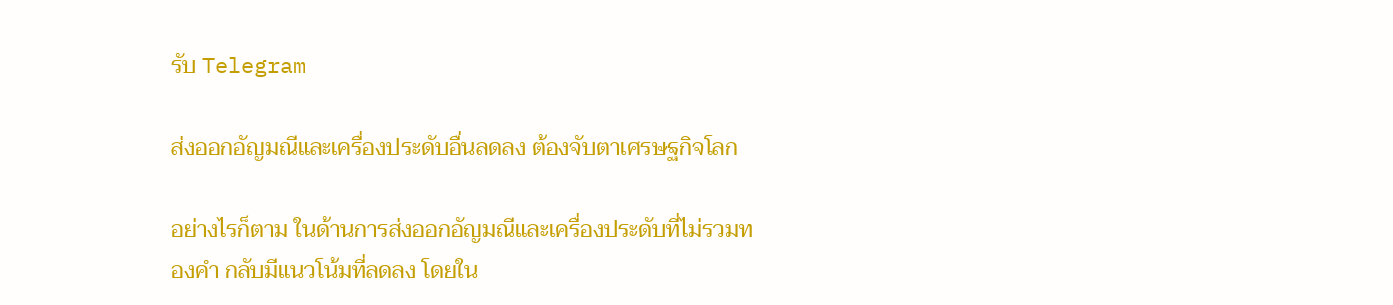รับ Telegram

ส่งออกอัญมณีและเครื่องประดับอื่นลดลง ต้องจับตาเศรษฐกิจโลก

อย่างไรก็ตาม ในด้านการส่งออกอัญมณีและเครื่องประดับที่ไม่รวมทองคำ กลับมีแนวโน้มที่ลดลง โดยใน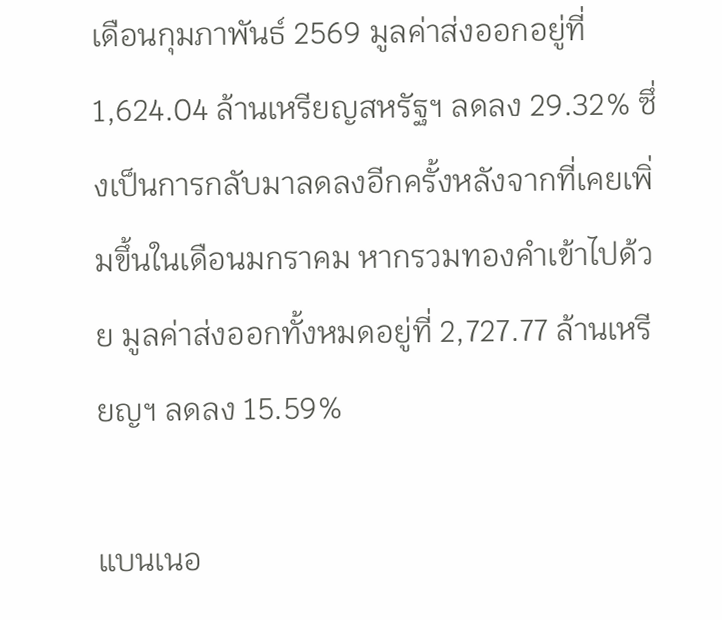เดือนกุมภาพันธ์ 2569 มูลค่าส่งออกอยู่ที่ 1,624.04 ล้านเหรียญสหรัฐฯ ลดลง 29.32% ซึ่งเป็นการกลับมาลดลงอีกครั้งหลังจากที่เคยเพิ่มขึ้นในเดือนมกราคม หากรวมทองคำเข้าไปด้วย มูลค่าส่งออกทั้งหมดอยู่ที่ 2,727.77 ล้านเหรียญฯ ลดลง 15.59%

แบนเนอ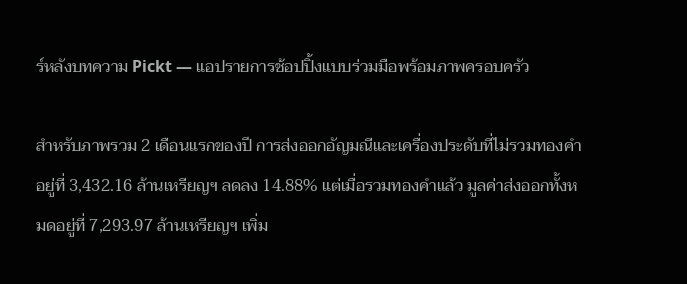ร์หลังบทความ Pickt — แอปรายการช้อปปิ้งแบบร่วมมือพร้อมภาพครอบครัว

สำหรับภาพรวม 2 เดือนแรกของปี การส่งออกอัญมณีและเครื่องประดับที่ไม่รวมทองคำอยู่ที่ 3,432.16 ล้านเหรียญฯ ลดลง 14.88% แต่เมื่อรวมทองคำแล้ว มูลค่าส่งออกทั้งหมดอยู่ที่ 7,293.97 ล้านเหรียญฯ เพิ่ม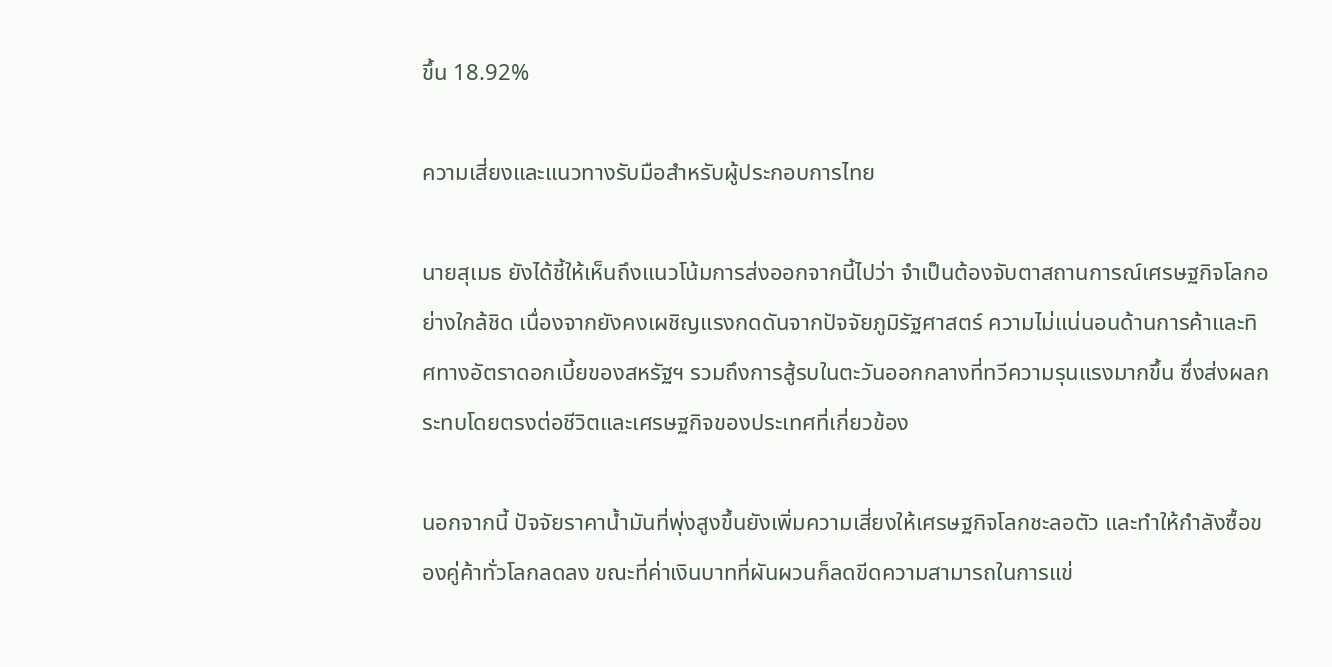ขึ้น 18.92%

ความเสี่ยงและแนวทางรับมือสำหรับผู้ประกอบการไทย

นายสุเมธ ยังได้ชี้ให้เห็นถึงแนวโน้มการส่งออกจากนี้ไปว่า จำเป็นต้องจับตาสถานการณ์เศรษฐกิจโลกอย่างใกล้ชิด เนื่องจากยังคงเผชิญแรงกดดันจากปัจจัยภูมิรัฐศาสตร์ ความไม่แน่นอนด้านการค้าและทิศทางอัตราดอกเบี้ยของสหรัฐฯ รวมถึงการสู้รบในตะวันออกกลางที่ทวีความรุนแรงมากขึ้น ซึ่งส่งผลกระทบโดยตรงต่อชีวิตและเศรษฐกิจของประเทศที่เกี่ยวข้อง

นอกจากนี้ ปัจจัยราคาน้ำมันที่พุ่งสูงขึ้นยังเพิ่มความเสี่ยงให้เศรษฐกิจโลกชะลอตัว และทำให้กำลังซื้อของคู่ค้าทั่วโลกลดลง ขณะที่ค่าเงินบาทที่ผันผวนก็ลดขีดความสามารถในการแข่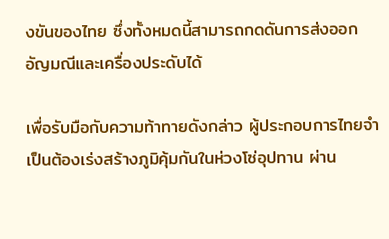งขันของไทย ซึ่งทั้งหมดนี้สามารถกดดันการส่งออกอัญมณีและเครื่องประดับได้

เพื่อรับมือกับความท้าทายดังกล่าว ผู้ประกอบการไทยจำเป็นต้องเร่งสร้างภูมิคุ้มกันในห่วงโซ่อุปทาน ผ่าน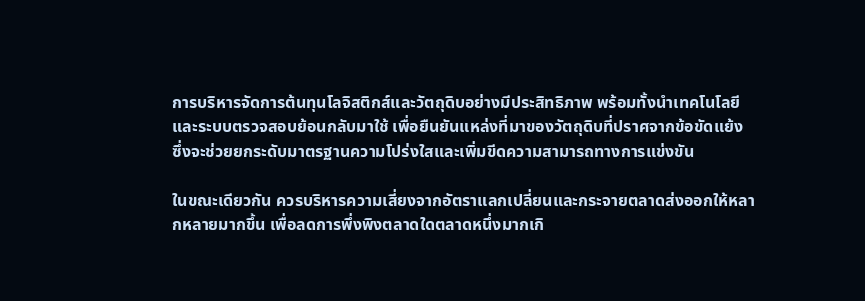การบริหารจัดการต้นทุนโลจิสติกส์และวัตถุดิบอย่างมีประสิทธิภาพ พร้อมทั้งนำเทคโนโลยีและระบบตรวจสอบย้อนกลับมาใช้ เพื่อยืนยันแหล่งที่มาของวัตถุดิบที่ปราศจากข้อขัดแย้ง ซึ่งจะช่วยยกระดับมาตรฐานความโปร่งใสและเพิ่มขีดความสามารถทางการแข่งขัน

ในขณะเดียวกัน ควรบริหารความเสี่ยงจากอัตราแลกเปลี่ยนและกระจายตลาดส่งออกให้หลากหลายมากขึ้น เพื่อลดการพึ่งพิงตลาดใดตลาดหนึ่งมากเกิ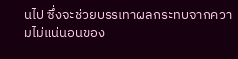นไป ซึ่งจะช่วยบรรเทาผลกระทบจากความไม่แน่นอนของ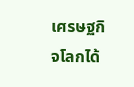เศรษฐกิจโลกได้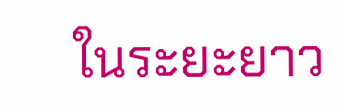ในระยะยาว